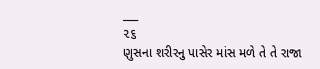___
૨૬
ણુસના શરીરનુ પાસેર માંસ મળે તે તે રાજા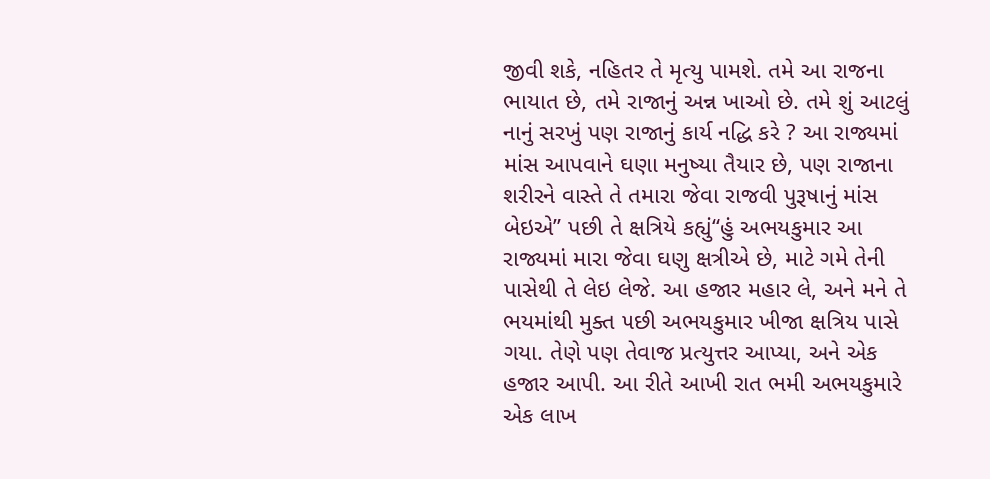જીવી શકે, નહિતર તે મૃત્યુ પામશે. તમે આ રાજના ભાયાત છે, તમે રાજાનું અન્ન ખાઓ છે. તમે શું આટલું નાનું સરખું પણ રાજાનું કાર્ય નદ્ધિ કરે ? આ રાજ્યમાં માંસ આપવાને ઘણા મનુષ્યા તૈયાર છે, પણ રાજાના શરીરને વાસ્તે તે તમારા જેવા રાજવી પુરૂષાનું માંસ બેઇએ” પછી તે ક્ષત્રિયે કહ્યું“હું અભયકુમાર આ રાજ્યમાં મારા જેવા ઘણુ ક્ષત્રીએ છે, માટે ગમે તેની પાસેથી તે લેઇ લેજે. આ હજાર મહાર લે, અને મને તે ભયમાંથી મુક્ત ૫છી અભયકુમાર ખીજા ક્ષત્રિય પાસે ગયા. તેણે પણ તેવાજ પ્રત્યુત્તર આપ્યા, અને એક હજાર આપી. આ રીતે આખી રાત ભમી અભયકુમારે એક લાખ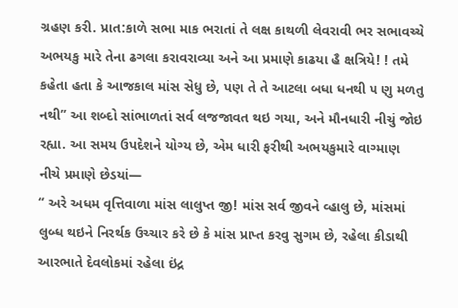ગ્રહણ કરી. પ્રાત:કાળે સભા માક ભરાતાં તે લક્ષ કાથળી લેવરાવી ભર સભાવચ્ચે અભયકુ મારે તેના ઢગલા કરાવરાવ્યા અને આ પ્રમાણે કાઢયા હૈ ક્ષત્રિયે! ! તમે કહેતા હતા કે આજકાલ માંસ સેધુ છે, પણ તે તે આટલા બધા ધનથી ૫ ણુ મળતુ નથી” આ શબ્દો સાંભાળતાં સર્વ લજજાવત થઇ ગયા, અને મૌનધારી નીચું જોઇ રહ્યા. આ સમય ઉપદેશને યોગ્ય છે, એમ ધારી ફરીથી અભયકુમારે વાગ્માણ નીચે પ્રમાણે છેડયાં—
“ અરે અધમ વૃત્તિવાળા માંસ લાલુપ્ત જી! માંસ સર્વ જીવને વ્હાલુ છે, માંસમાં લુબ્ધ થઇને નિરર્થક ઉચ્ચાર કરે છે કે માંસ પ્રાપ્ત કરવુ સુગમ છે, રહેલા કીડાથી આરભાતે દેવલોકમાં રહેલા ઇંદ્ર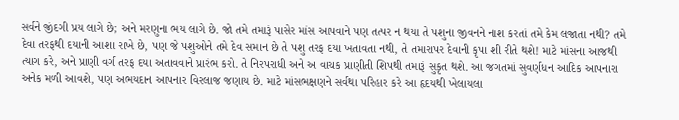સર્વને જીંદગી પ્રય લાગે છે; અને મરણુના ભય લાગે છે. જો તમે તમારૂં પાસેર માંસ આપવાને પણ તત્પર ન થયા તે પશુના જીવનને નાશ કરતાં તમે કેમ લજાતા નથી? તમે દેવા તરફથી દયાની આશા રાખે છે, પણ જે પશુઓને તમે દેવ સમાન છે તે પશુ તરફ દયા ખતાવતા નથી, તે તમારાપર દેવાની કૃપા શી રીતે થશે! માટે માંસના આજથી ત્યાગ કરે, અને પ્રાણી વર્ગ તરફ દયા અતાવવાને પ્રારંભ કરો. તે નિરપરાધી અને અ વાચક પ્રાણીતી શિપથી તમારૂં સુકૃત થશે. આ જગતમાં સુવર્ણધન આદિક આપનારા અનેક મળી આવશે, પણ અભયદાન આપનાર વિરલાજ જણાય છે. માટે માંસભક્ષણને સર્વથા પરિહાર કરે આ હૃદયથી ખેલાયલા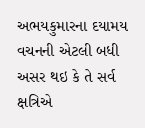અભયકુમારના દયામય વચનની એટલી બધી અસર થઇ કે તે સર્વ ક્ષત્રિએ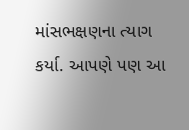માંસભક્ષણના ત્યાગ કર્યા. આપણે પણ આ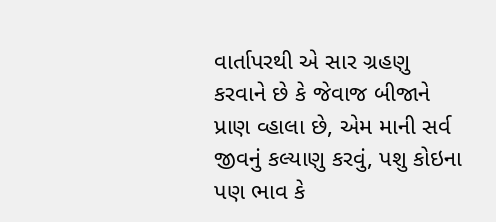વાર્તાપરથી એ સાર ગ્રહણુ કરવાને છે કે જેવાજ બીજાને પ્રાણ વ્હાલા છે, એમ માની સર્વ જીવનું કલ્યાણુ કરવું, પશુ કોઇના પણ ભાવ કે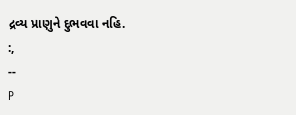દ્રવ્ય પ્રાણુને દુભવવા નહિ.
:,
--
P